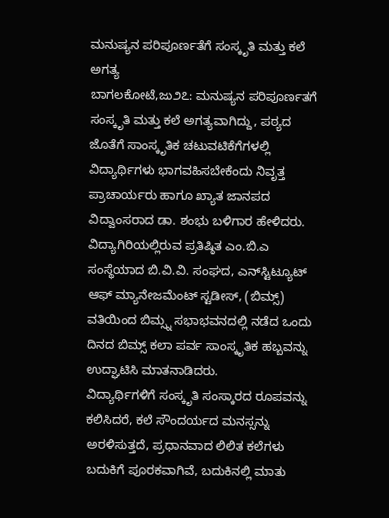ಮನುಷ್ಯನ ಪರಿಪೂರ್ಣತೆಗೆ ಸಂಸ್ಕೃತಿ ಮತ್ತು ಕಲೆ ಅಗತ್ಯ
ಬಾಗಲಕೋಟೆ,ಜು೨೭: ಮನುಷ್ಯನ ಪರಿಪೂರ್ಣತಗೆ ಸಂಸ್ಕೃತಿ ಮತ್ತು ಕಲೆ ಅಗತ್ಯವಾಗಿದ್ದು, ಪಠ್ಯದ ಜೊತೆಗೆ ಸಾಂಸ್ಕೃತಿಕ ಚಟುವಟಿಕೆಗೆಗಳಲ್ಲಿ ವಿದ್ಯಾರ್ಥಿಗಳು ಭಾಗವಹಿಸಬೇಕೆಂದು ನಿವೃತ್ತ ಪ್ರಾಚಾರ್ಯರು ಹಾಗೂ ಖ್ಯಾತ ಜಾನಪದ ವಿದ್ವಾಂಸರಾದ ಡಾ. ಶಂಭು ಬಳಿಗಾರ ಹೇಳಿದರು.
ವಿದ್ಯಾಗಿರಿಯಲ್ಲಿರುವ ಪ್ರತಿಷ್ಠಿತ ಎಂ.ಬಿ.ಎ ಸಂಸ್ಥೆಯಾದ ಬಿ.ವಿ.ವಿ. ಸಂಘದ, ಎನ್‌ಸ್ಟಿಟ್ಯೂಟ್ ಆಫ್ ಮ್ಯಾನೇಜಮೆಂಟ್ ಸ್ಟಡೀಸ್, (ಬಿಮ್ಸ್) ವತಿಯಿಂದ ಬಿಮ್ಸ್ನ ಸಭಾಭವನದಲ್ಲಿ ನಡೆದ ಒಂದು ದಿನದ ಬಿಮ್ಸ್ ಕಲಾ ಪರ್ವ ಸಾಂಸ್ಕೃತಿಕ ಹಬ್ಬವನ್ನು ಉದ್ಘಾಟಿಸಿ ಮಾತನಾಡಿದರು.
ವಿದ್ಯಾರ್ಥಿಗಳಿಗೆ ಸಂಸ್ಕೃತಿ ಸಂಸ್ಕಾರದ ರೂಪವನ್ನು ಕಲಿಸಿದರೆ, ಕಲೆ ಸೌಂದರ್ಯದ ಮನಸ್ಸನ್ನು ಅರಳಿಸುತ್ತದೆ, ಪ್ರಧಾನವಾದ ಲಿಲಿತ ಕಲೆಗಳು ಬದುಕಿಗೆ ಪೂರಕವಾಗಿವೆ, ಬದುಕಿನಲ್ಲಿ ಮಾತು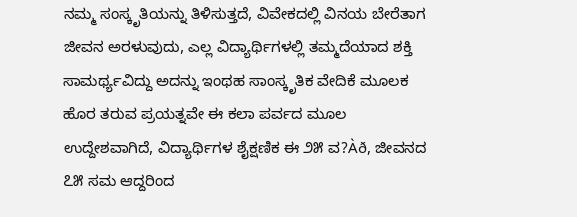ನಮ್ಮ ಸಂಸ್ಕೃತಿಯನ್ನು ತಿಳಿಸುತ್ತದೆ, ವಿವೇಕದಲ್ಲಿ ವಿನಯ ಬೇರೆತಾಗ ಜೀವನ ಅರಳುವುದು, ಎಲ್ಲ ವಿದ್ಯಾರ್ಥಿಗಳಲ್ಲಿ ತಮ್ಮದೆಯಾದ ಶಕ್ತಿ ಸಾಮರ್ಥ್ಯವಿದ್ದು ಅದನ್ನು ಇಂಥಹ ಸಾಂಸ್ಕೃತಿಕ ವೇದಿಕೆ ಮೂಲಕ ಹೊರ ತರುವ ಪ್ರಯತ್ನವೇ ಈ ಕಲಾ ಪರ್ವದ ಮೂಲ ಉದ್ದೇಶವಾಗಿದೆ, ವಿದ್ಯಾರ್ಥಿಗಳ ಶೈಕ್ಷಣಿಕ ಈ ೨೫ ವ?Àð, ಜೀವನದ ೭೫ ಸಮ ಆದ್ದರಿಂದ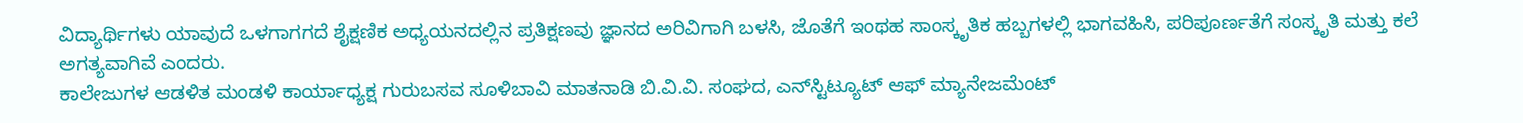ವಿದ್ಯಾರ್ಥಿಗಳು ಯಾವುದೆ ಒಳಗಾಗಗದೆ ಶೈಕ್ಷಣಿಕ ಅಧ್ಯಯನದಲ್ಲಿನ ಪ್ರತಿಕ್ಷಣವು ಜ್ಞಾನದ ಅರಿವಿಗಾಗಿ ಬಳಸಿ, ಜೊತೆಗೆ ಇಂಥಹ ಸಾಂಸ್ಕೃತಿಕ ಹಬ್ಬಗಳಲ್ಲಿ ಭಾಗವಹಿಸಿ, ಪರಿಪೂರ್ಣತೆಗೆ ಸಂಸ್ಕೃತಿ ಮತ್ತು ಕಲೆ ಅಗತ್ಯವಾಗಿವೆ ಎಂದರು.
ಕಾಲೇಜುಗಳ ಆಡಳಿತ ಮಂಡಳಿ ಕಾರ್ಯಾಧ್ಯಕ್ಷ ಗುರುಬಸವ ಸೂಳಿಬಾವಿ ಮಾತನಾಡಿ ಬಿ.ವಿ.ವಿ. ಸಂಘದ, ಎನ್‌ಸ್ಟಿಟ್ಯೂಟ್ ಆಫ್ ಮ್ಯಾನೇಜಮೆಂಟ್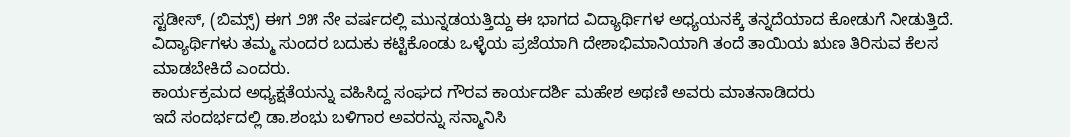ಸ್ಟಡೀಸ್, (ಬಿಮ್ಸ್) ಈಗ ೨೫ ನೇ ವರ್ಷದಲ್ಲಿ ಮುನ್ನಡಯತ್ತಿದ್ದು ಈ ಭಾಗದ ವಿದ್ಯಾರ್ಥಿಗಳ ಅಧ್ಯಯನಕ್ಕೆ ತನ್ನದೆಯಾದ ಕೋಡುಗೆ ನೀಡುತ್ತಿದೆ. ವಿದ್ಯಾರ್ಥಿಗಳು ತಮ್ಮ ಸುಂದರ ಬದುಕು ಕಟ್ಟಿಕೊಂಡು ಒಳ್ಳೆಯ ಪ್ರಜೆಯಾಗಿ ದೇಶಾಭಿಮಾನಿಯಾಗಿ ತಂದೆ ತಾಯಿಯ ಋಣ ತಿರಿಸುವ ಕೆಲಸ ಮಾಡಬೇಕಿದೆ ಎಂದರು.
ಕಾರ್ಯಕ್ರಮದ ಅಧ್ಯಕ್ಷತೆಯನ್ನು ವಹಿಸಿದ್ದ ಸಂಘದ ಗೌರವ ಕಾರ್ಯದರ್ಶಿ ಮಹೇಶ ಅಥಣಿ ಅವರು ಮಾತನಾಡಿದರು
ಇದೆ ಸಂದರ್ಭದಲ್ಲಿ ಡಾ.ಶಂಭು ಬಳಿಗಾರ ಅವರನ್ನು ಸನ್ಮಾನಿಸಿ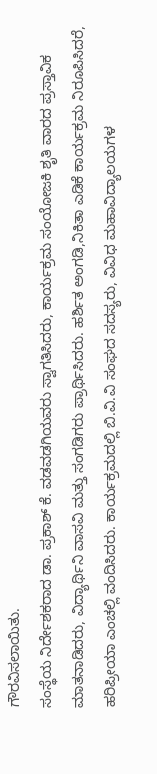ಗೌರವಿಸಲಾಯಿತು.
ಸಂಸ್ಥೆಯ ನಿರ್ದೇಶಕರಾದ ಡಾ. ಪ್ರಕಾಶ್ ಕೆ. ವಡವಡಗಿಯವರು ಸ್ವಾಗತಿಸಿದರು, ಕಾರ್ಯಕ್ರಮ ಸಂಯೋಜಕಿ ಶೃತಿ ವಾರದ ಪ್ರಸ್ತಾವಿಕ ಮಾತನಾಡಿದರು, ವಿದ್ಯಾರ್ಥಿನಿ ವಾಸವಿ ಮತ್ತು ಸಂಗಡಿಗರು ಪ್ರಾರ್ಥಿಸಿದರು. ಹರ್ಶಿತ ಅಂಗಡಿ,ನಿಕಿತಾ ಎಡಿಕೆ ಕಾರ್ಯಕ್ರಮ ನಿರೂಪಿಸಿದರೆ, ಹರಿಪ್ರೀಯಾ ಎಂಚಲ್ಲಿ ವಂದಿಸಿದರು. ಕಾರ್ಯಕ್ರಮದಲ್ಲಿ ಬಿ.ವಿ.ವಿ ಸಂಘದ ಸದಸ್ಯರು, ವಿವಿಧ ಮಹಾವಿದ್ಯಾಲಯಗಳ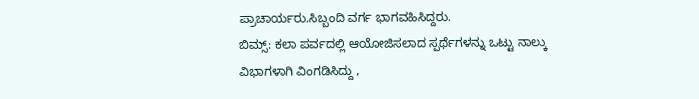ಪ್ರಾಚಾರ್ಯರು.ಸಿಬ್ಬಂದಿ ವರ್ಗ ಭಾಗವಹಿಸಿದ್ದರು.
ಬಿಮ್ಸ್: ಕಲಾ ಪರ್ವದಲ್ಲಿ ಆಯೋಜಿಸಲಾದ ಸ್ಪರ್ಥೆಗಳನ್ನು ಒಟ್ಟು ನಾಲ್ಕು ವಿಭಾಗಳಾಗಿ ವಿಂಗಡಿಸಿದ್ದು ,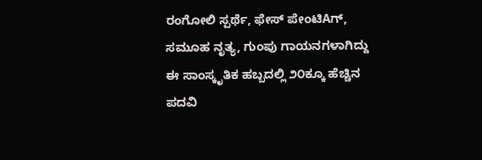ರಂಗೋಲಿ ಸ್ಪರ್ಥೆ, ಫೇಸ್ ಪೇಂಟಿAಗ್, ಸಮೂಹ ನೃತ್ಯ, ಗುಂಪು ಗಾಯನಗಳಾಗಿದ್ದು ಈ ಸಾಂಸ್ಕೃತಿಕ ಹಬ್ಬದಲ್ಲಿ ೨೦ಕ್ಕೂ ಹೆಚ್ಚಿನ ಪದವಿ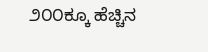೨೦೦ಕ್ಕೂ ಹೆಚ್ಚಿನ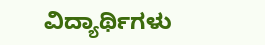ವಿದ್ಯಾರ್ಥಿಗಳು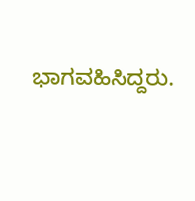ಭಾಗವಹಿಸಿದ್ದರು.